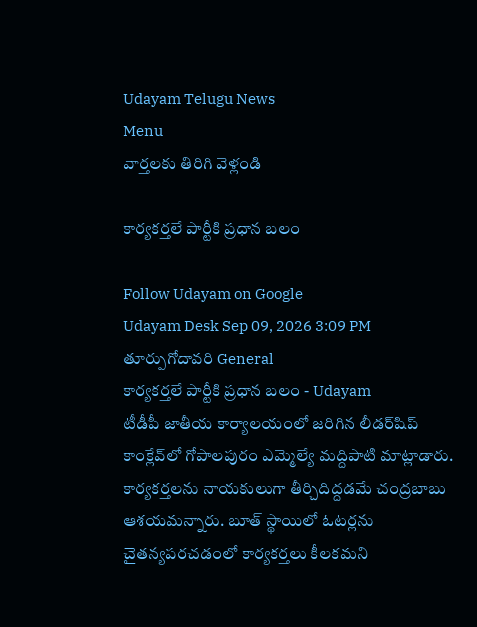Udayam Telugu News
Menu
వార్తలకు తిరిగి వెళ్లండి

కార్యకర్తలే పార్టీకి ప్రధాన బలం

Follow Udayam on Google
Udayam Desk Sep 09, 2026 3:09 PM తూర్పుగోదావరి General
కార్యకర్తలే పార్టీకి ప్రధాన బలం - Udayam
టీడీపీ జాతీయ కార్యాలయంలో జరిగిన లీడర్‌షిప్‌ కాంక్లేవ్‌లో గోపాలపురం ఎమ్మెల్యే మద్దిపాటి మాట్లాడారు. కార్యకర్తలను నాయకులుగా తీర్చిదిద్దడమే చంద్రబాబు ఆశయమన్నారు. బూత్‌ స్థాయిలో ఓటర్లను చైతన్యపరచడంలో కార్యకర్తలు కీలకమని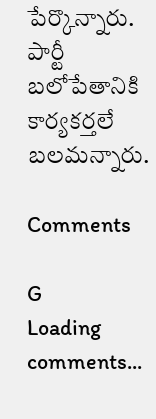పేర్కొన్నారు. పార్టీ బలోపేతానికి కార్యకర్తలే బలమన్నారు.

Comments

G
Loading comments...